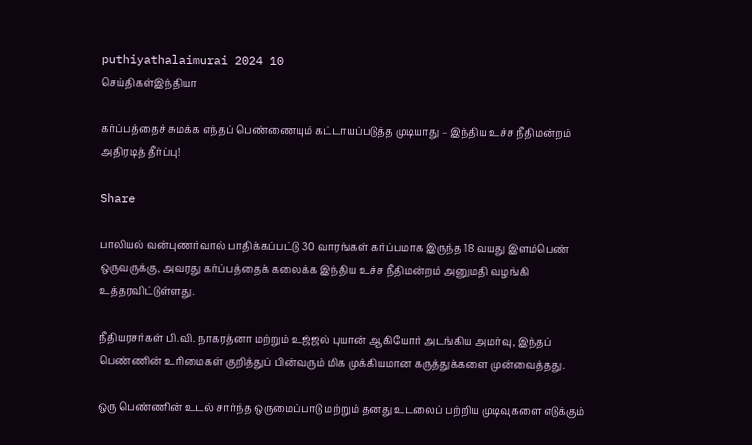puthiyathalaimurai 2024 10
செய்திகள்இந்தியா

கர்ப்பத்தைச் சுமக்க எந்தப் பெண்ணையும் கட்டாயப்படுத்த முடியாது – இந்திய உச்ச நீதிமன்றம் அதிரடித் தீர்ப்பு!

Share

பாலியல் வன்புணர்வால் பாதிக்கப்பட்டு 30 வாரங்கள் கர்ப்பமாக இருந்த 18 வயது இளம்பெண் ஒருவருக்கு, அவரது கர்ப்பத்தைக் கலைக்க இந்திய உச்ச நீதிமன்றம் அனுமதி வழங்கி உத்தரவிட்டுள்ளது.

நீதியரசர்கள் பி.வி. நாகரத்னா மற்றும் உஜ்ஜல் புயான் ஆகியோர் அடங்கிய அமர்வு, இந்தப் பெண்ணின் உரிமைகள் குறித்துப் பின்வரும் மிக முக்கியமான கருத்துக்களை முன்வைத்தது.

ஒரு பெண்ணின் உடல் சார்ந்த ஒருமைப்பாடு மற்றும் தனது உடலைப் பற்றிய முடிவுகளை எடுக்கும்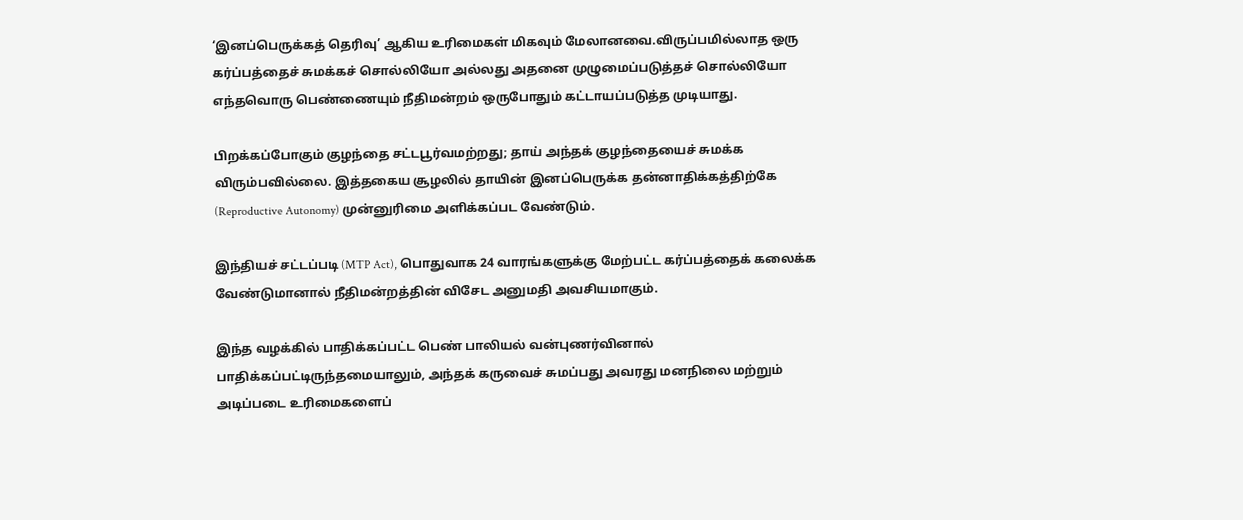‘இனப்பெருக்கத் தெரிவு’ ஆகிய உரிமைகள் மிகவும் மேலானவை.விருப்பமில்லாத ஒரு கர்ப்பத்தைச் சுமக்கச் சொல்லியோ அல்லது அதனை முழுமைப்படுத்தச் சொல்லியோ எந்தவொரு பெண்ணையும் நீதிமன்றம் ஒருபோதும் கட்டாயப்படுத்த முடியாது.

பிறக்கப்போகும் குழந்தை சட்டபூர்வமற்றது; தாய் அந்தக் குழந்தையைச் சுமக்க விரும்பவில்லை. இத்தகைய சூழலில் தாயின் இனப்பெருக்க தன்னாதிக்கத்திற்கே (Reproductive Autonomy) முன்னுரிமை அளிக்கப்பட வேண்டும்.

இந்தியச் சட்டப்படி (MTP Act), பொதுவாக 24 வாரங்களுக்கு மேற்பட்ட கர்ப்பத்தைக் கலைக்க வேண்டுமானால் நீதிமன்றத்தின் விசேட அனுமதி அவசியமாகும்.

இந்த வழக்கில் பாதிக்கப்பட்ட பெண் பாலியல் வன்புணர்வினால் பாதிக்கப்பட்டிருந்தமையாலும், அந்தக் கருவைச் சுமப்பது அவரது மனநிலை மற்றும் அடிப்படை உரிமைகளைப்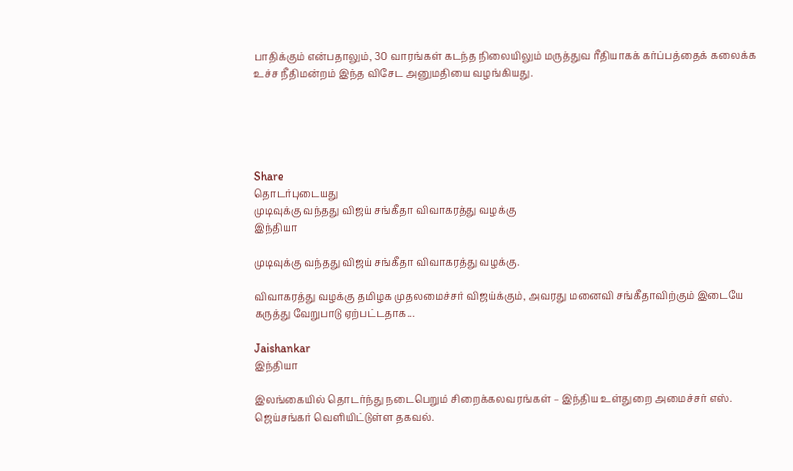பாதிக்கும் என்பதாலும், 30 வாரங்கள் கடந்த நிலையிலும் மருத்துவ ரீதியாகக் கர்ப்பத்தைக் கலைக்க உச்ச நீதிமன்றம் இந்த விசேட அனுமதியை வழங்கியது.





Share
தொடர்புடையது
முடிவுக்கு வந்தது விஜய் சங்கீதா விவாகரத்து வழக்கு
இந்தியா

முடிவுக்கு வந்தது விஜய் சங்கீதா விவாகரத்து வழக்கு.

விவாகரத்து வழக்கு தமிழக முதலமைச்சர் விஜய்க்கும், அவரது மனைவி சங்கீதாவிற்கும் இடையே கருத்து வேறுபாடு ஏற்பட்டதாக...

Jaishankar
இந்தியா

இலங்கையில் தொடர்ந்து நடைபெறும் சிறைக்கலவரங்கள் – இந்திய உள்துறை அமைச்சர் எஸ். ஜெய்சங்கர் வெளியிட்டுள்ள தகவல்.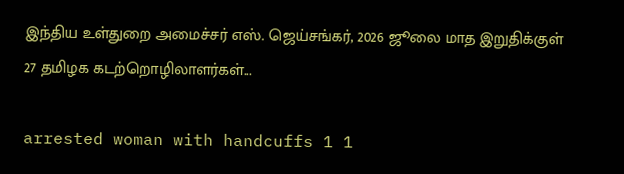இந்திய உள்துறை அமைச்சர் எஸ். ஜெய்சங்கர், 2026 ஜூலை மாத இறுதிக்குள் 27 தமிழக கடற்றொழிலாளர்கள்...

arrested woman with handcuffs 1 1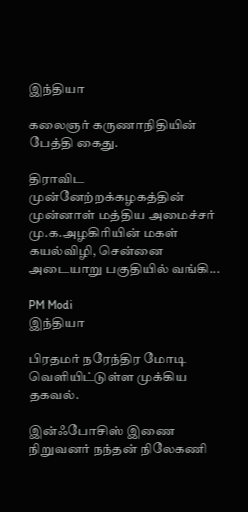இந்தியா

கலைஞர் கருணாநிதியின் பேத்தி கைது.

திராவிட முன்னேற்றக்கழகத்தின் முன்னாள் மத்திய அமைச்சர் மு.க.அழகிரியின் மகள் கயல்விழி, சென்னை அடையாறு பகுதியில் வங்கி...

PM Modi
இந்தியா

பிரதமர் நரேந்திர மோடி வெளியிட்டுள்ள முக்கிய தகவல்.

இன்ஃபோசிஸ் இணை நிறுவனர் நந்தன் நிலேகணி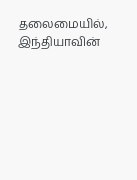தலைமையில், இந்தியாவின்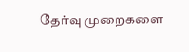தேர்வு முறைகளை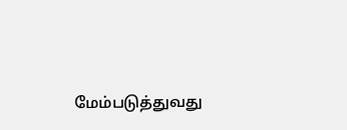மேம்படுத்துவது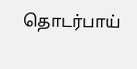தொடர்பாய்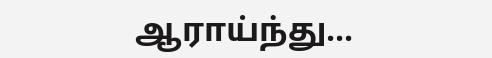ஆராய்ந்து...